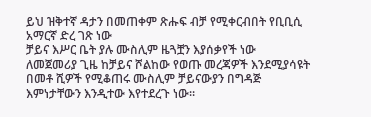ይህ ዝቅተኛ ዳታን በመጠቀም ጽሑፍ ብቻ የሚቀርብበት የቢቢሲ አማርኛ ድረ ገጽ ነው
ቻይና እሥር ቤት ያሉ ሙስሊም ዜጓቿን እያሰቃየች ነው
ለመጀመሪያ ጊዜ ከቻይና ሾልከው የወጡ መረጃዎች እንደሚያሳዩት በመቶ ሺዎች የሚቆጠሩ ሙስሊም ቻይናውያን በግዳጅ እምነታቸውን እንዲተው እየተደረጉ ነው።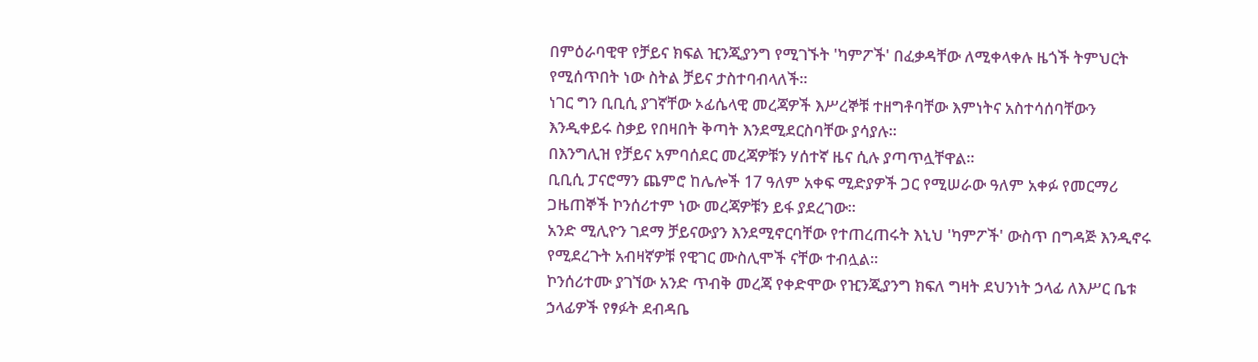በምዕራባዊዋ የቻይና ክፍል ዢንጂያንግ የሚገኙት 'ካምፖች' በፈቃዳቸው ለሚቀላቀሉ ዜጎች ትምህርት የሚሰጥበት ነው ስትል ቻይና ታስተባብላለች።
ነገር ግን ቢቢሲ ያገኛቸው ኦፊሴላዊ መረጃዎች እሥረኞቹ ተዘግቶባቸው እምነትና አስተሳሰባቸውን እንዲቀይሩ ስቃይ የበዛበት ቅጣት እንደሚደርስባቸው ያሳያሉ።
በእንግሊዝ የቻይና አምባሰደር መረጃዎቹን ሃሰተኛ ዜና ሲሉ ያጣጥሏቸዋል።
ቢቢሲ ፓናሮማን ጨምሮ ከሌሎች 17 ዓለም አቀፍ ሚድያዎች ጋር የሚሠራው ዓለም አቀፉ የመርማሪ ጋዜጠኞች ኮንሰሪተም ነው መረጃዎቹን ይፋ ያደረገው።
አንድ ሚሊዮን ገደማ ቻይናውያን እንደሚኖርባቸው የተጠረጠሩት እኒህ 'ካምፖች' ውስጥ በግዳጅ እንዲኖሩ የሚደረጉት አብዛኛዎቹ የዊገር ሙስሊሞች ናቸው ተብሏል።
ኮንሰሪተሙ ያገኘው አንድ ጥብቅ መረጃ የቀድሞው የዢንጂያንግ ክፍለ ግዛት ደህንነት ኃላፊ ለእሥር ቤቱ ኃላፊዎች የፃፉት ደብዳቤ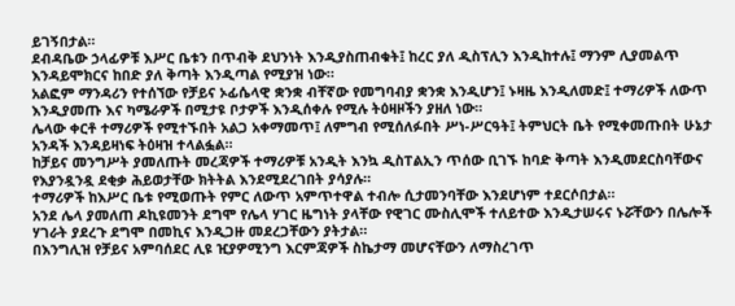ይገኝበታል።
ደብዳቤው ኃላፊዎቹ እሥር ቤቱን በጥብቅ ደህንነት እንዲያስጠብቁት፤ ከረር ያለ ዲስፕሊን እንዲከተሉ፤ ማንም ሊያመልጥ እንዳይሞክርና ከበድ ያለ ቅጣት እንዲጣል የሚያዝ ነው።
አልፎም ማንዳሪን የተሰኘው የቻይና ኦፊሴላዊ ቋንቋ ብቸኛው የመግባብያ ቋንቋ እንዲሆን፤ ኑዛዜ እንዲለመድ፤ ተማሪዎች ለውጥ እንዲያመጡ እና ካሜራዎች በሚታዩ ቦታዎች እንዲሰቀሉ የሚሉ ትዕዛዞችን ያዘለ ነው።
ሌላው ቀርቶ ተማሪዎች የሚተኙበት አልጋ አቀማመጥ፤ ለምግብ የሚሰለፉበት ሥነ-ሥርዓት፤ ትምህርት ቤት የሚቀመጡበት ሁኔታ አንዳች እንዳይዛነፍ ትዕዛዝ ተላልፏል።
ከቻይና መንግሥት ያመለጡት መረጃዎች ተማሪዎቹ አንዲት እንኳ ዲስፐልኢን ጥሰው ቢገኙ ከባድ ቅጣት እንዲመደርስባቸውና የእያንዷንዷ ደቂቃ ሕይወታቸው ክትትል እንደሚደረገበት ያሳያሉ።
ተማሪዎች ከእሥር ቤቱ የሚወጡት የምር ለውጥ አምጥተዋል ተብሎ ሲታመንባቸው እንደሆነም ተደርሶበታል።
አንደ ሌላ ያመለጠ ዶኪዩመንት ደግሞ የሌላ ሃገር ዜግነት ያላቸው የዊገር ሙስሊሞች ተለይተው እንዲታሠሩና ኑሯቸውን በሌሎች ሃገራት ያደረጉ ደግሞ በመኪና እንዲጋዙ መደረጋቸውን ያትታል።
በእንግሊዝ የቻይና አምባሰደር ሊዩ ዢያዎሚንግ እርምጃዎች ስኬታማ መሆናቸውን ለማስረገጥ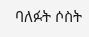ባለፉት ሶስት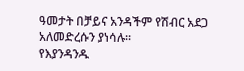ዓመታት በቻይና አንዳችም የሽብር አደጋ አለመድረሱን ያነሳሉ።
የእያንዳንዱ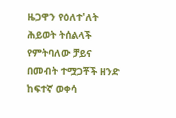ዜጋዋን የዕለተ'ለት ሕይወት ትሰልላች የምትባለው ቻይና በመብት ተሟጋቾች ዘንድ ከፍተኛ ወቀሳ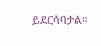ይደርሳባታል።